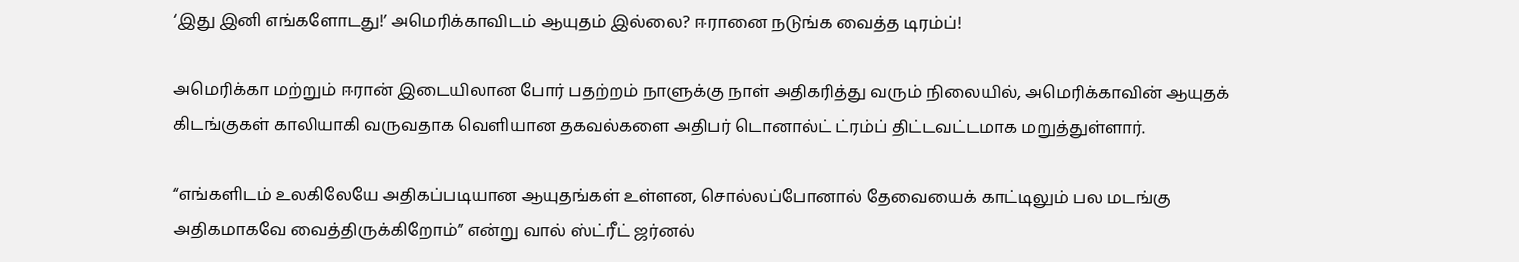‘இது இனி எங்களோடது!’ அமெரிக்காவிடம் ஆயுதம் இல்லை? ஈரானை நடுங்க வைத்த டிரம்ப்!

அமெரிக்கா மற்றும் ஈரான் இடையிலான போர் பதற்றம் நாளுக்கு நாள் அதிகரித்து வரும் நிலையில், அமெரிக்காவின் ஆயுதக் கிடங்குகள் காலியாகி வருவதாக வெளியான தகவல்களை அதிபர் டொனால்ட் ட்ரம்ப் திட்டவட்டமாக மறுத்துள்ளார்.

“எங்களிடம் உலகிலேயே அதிகப்படியான ஆயுதங்கள் உள்ளன, சொல்லப்போனால் தேவையைக் காட்டிலும் பல மடங்கு அதிகமாகவே வைத்திருக்கிறோம்” என்று வால் ஸ்ட்ரீட் ஜர்னல்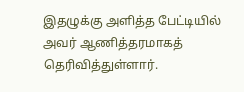இதழுக்கு அளித்த பேட்டியில் அவர் ஆணித்தரமாகத் தெரிவித்துள்ளார்.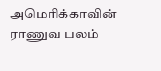அமெரிக்காவின் ராணுவ பலம்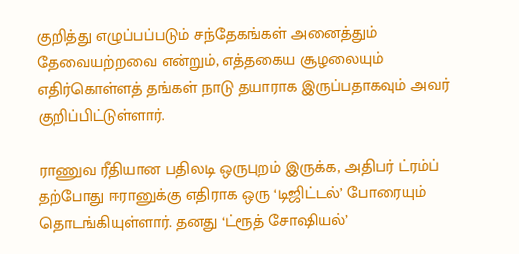குறித்து எழுப்பப்படும் சந்தேகங்கள் அனைத்தும் தேவையற்றவை என்றும், எத்தகைய சூழலையும் எதிர்கொள்ளத் தங்கள் நாடு தயாராக இருப்பதாகவும் அவர் குறிப்பிட்டுள்ளார்.

ராணுவ ரீதியான பதிலடி ஒருபுறம் இருக்க, அதிபர் ட்ரம்ப் தற்போது ஈரானுக்கு எதிராக ஒரு ‘டிஜிட்டல்’ போரையும் தொடங்கியுள்ளார். தனது ‘ட்ரூத் சோஷியல்’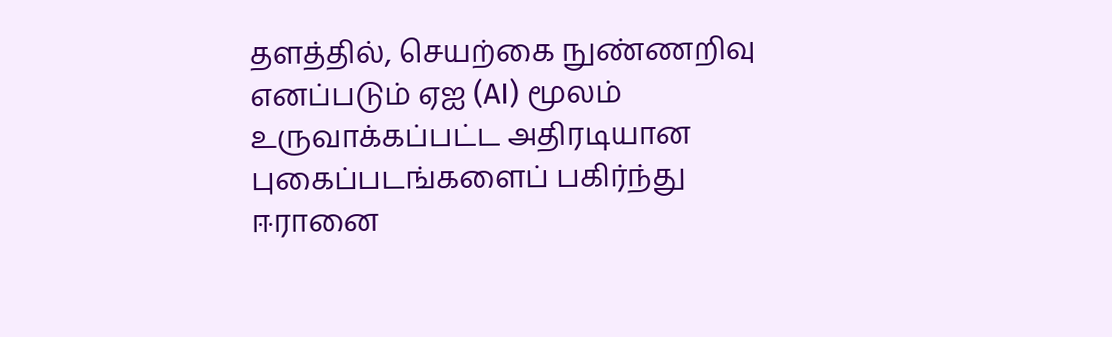தளத்தில், செயற்கை நுண்ணறிவு எனப்படும் ஏஐ (AI) மூலம் உருவாக்கப்பட்ட அதிரடியான புகைப்படங்களைப் பகிர்ந்து ஈரானை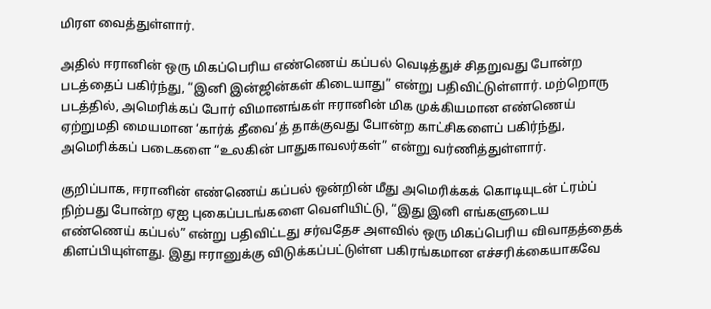மிரள வைத்துள்ளார்.

அதில் ஈரானின் ஒரு மிகப்பெரிய எண்ணெய் கப்பல் வெடித்துச் சிதறுவது போன்ற படத்தைப் பகிர்ந்து, “இனி இன்ஜின்கள் கிடையாது” என்று பதிவிட்டுள்ளார். மற்றொரு படத்தில், அமெரிக்கப் போர் விமானங்கள் ஈரானின் மிக முக்கியமான எண்ணெய் ஏற்றுமதி மையமான ‘கார்க் தீவை’த் தாக்குவது போன்ற காட்சிகளைப் பகிர்ந்து, அமெரிக்கப் படைகளை “உலகின் பாதுகாவலர்கள்” என்று வர்ணித்துள்ளார்.

குறிப்பாக, ஈரானின் எண்ணெய் கப்பல் ஒன்றின் மீது அமெரிக்கக் கொடியுடன் ட்ரம்ப் நிற்பது போன்ற ஏஐ புகைப்படங்களை வெளியிட்டு, “இது இனி எங்களுடைய எண்ணெய் கப்பல்” என்று பதிவிட்டது சர்வதேச அளவில் ஒரு மிகப்பெரிய விவாதத்தைக் கிளப்பியுள்ளது. இது ஈரானுக்கு விடுக்கப்பட்டுள்ள பகிரங்கமான எச்சரிக்கையாகவே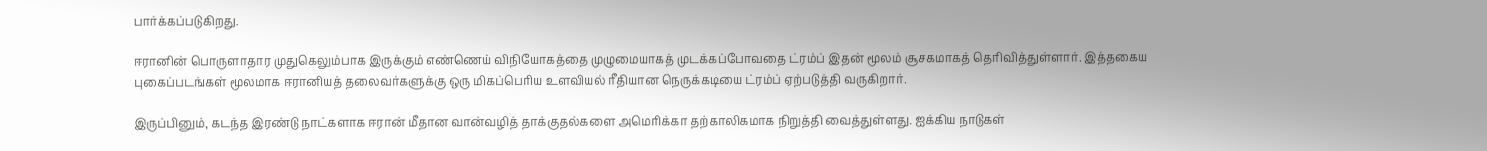பார்க்கப்படுகிறது.

ஈரானின் பொருளாதார முதுகெலும்பாக இருக்கும் எண்ணெய் விநியோகத்தை முழுமையாகத் முடக்கப்போவதை ட்ரம்ப் இதன் மூலம் சூசகமாகத் தெரிவித்துள்ளார். இத்தகைய புகைப்படங்கள் மூலமாக ஈரானியத் தலைவர்களுக்கு ஒரு மிகப்பெரிய உளவியல் ரீதியான நெருக்கடியை ட்ரம்ப் ஏற்படுத்தி வருகிறார்.

இருப்பினும், கடந்த இரண்டு நாட்களாக ஈரான் மீதான வான்வழித் தாக்குதல்களை அமெரிக்கா தற்காலிகமாக நிறுத்தி வைத்துள்ளது. ஐக்கிய நாடுகள்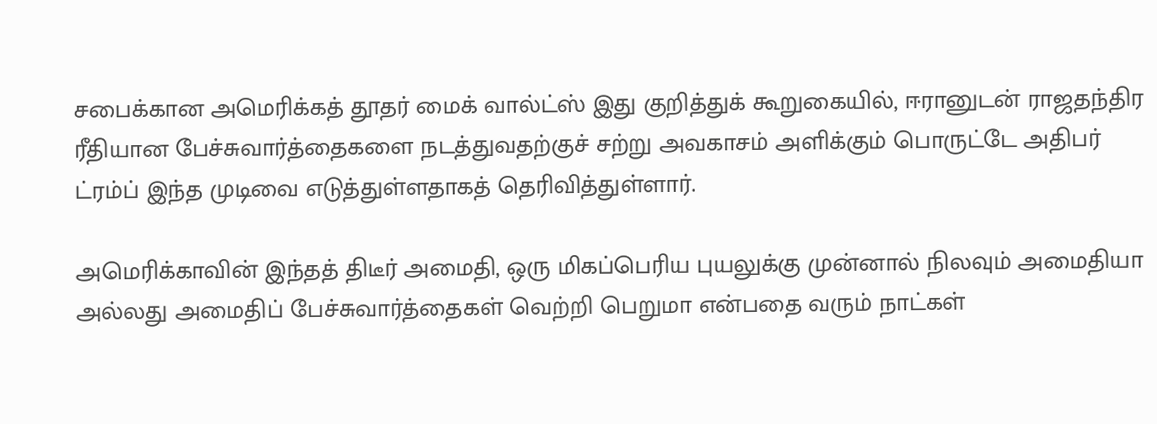சபைக்கான அமெரிக்கத் தூதர் மைக் வால்ட்ஸ் இது குறித்துக் கூறுகையில், ஈரானுடன் ராஜதந்திர ரீதியான பேச்சுவார்த்தைகளை நடத்துவதற்குச் சற்று அவகாசம் அளிக்கும் பொருட்டே அதிபர் ட்ரம்ப் இந்த முடிவை எடுத்துள்ளதாகத் தெரிவித்துள்ளார்.

அமெரிக்காவின் இந்தத் திடீர் அமைதி, ஒரு மிகப்பெரிய புயலுக்கு முன்னால் நிலவும் அமைதியா அல்லது அமைதிப் பேச்சுவார்த்தைகள் வெற்றி பெறுமா என்பதை வரும் நாட்கள்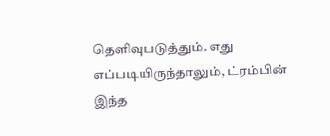தெளிவுபடுத்தும். எது எப்படியிருந்தாலும், ட்ரம்பின் இந்த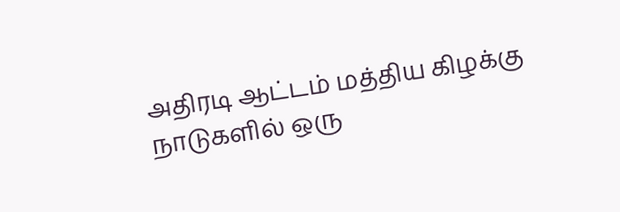அதிரடி ஆட்டம் மத்திய கிழக்கு நாடுகளில் ஒரு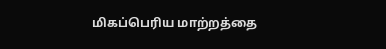மிகப்பெரிய மாற்றத்தை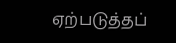ஏற்படுத்தப்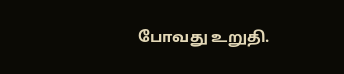போவது உறுதி.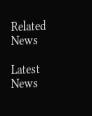Related News

Latest News